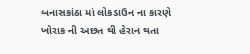બનાસકાંઠા માં લોકડાઉન ના કારણે ખોરાક ની અછત થી હેરાન થતા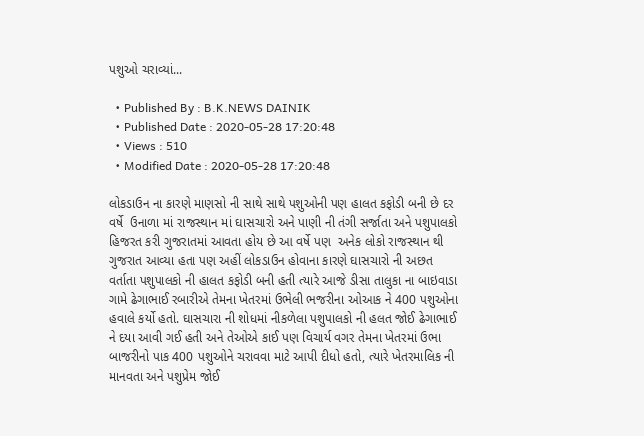પશુઓ ચરાવ્યાં...

  • Published By : B.K.NEWS DAINIK
  • Published Date : 2020-05-28 17:20:48
  • Views : 510
  • Modified Date : 2020-05-28 17:20:48

લોકડાઉન ના કારણે માણસો ની સાથે સાથે પશુઓની પણ હાલત કફોડી બની છે દર વર્ષે  ઉનાળા માં રાજસ્થાન માં ઘાસચારો અને પાણી ની તંગી સર્જાતા અને પશુપાલકો હિજરત કરી ગુજરાતમાં આવતા હોય છે આ વર્ષે પણ  અનેક લોકો રાજસ્થાન થી ગુજરાત આવ્યા હતા પણ અહીં લોકડાઉન હોવાના કારણે ઘાસચારો ની અછત વર્તાતા પશુપાલકો ની હાલત કફોડી બની હતી ત્યારે આજે ડીસા તાલુકા ના બાઇવાડા ગામે ઢેગાભાઈ રબારીએ તેમના ખેતરમાં ઉભેલી ભજરીના ઓઆક ને 400 પશુઓના હવાલે કર્યો હતો. ઘાસચારા ની શોધમાં નીકળેલા પશુપાલકો ની હલત જોઈ ઢેગાભાઈ ને દયા આવી ગઈ હતી અને તેઓએ કાઈ પણ વિચાર્ય વગર તેમના ખેતરમાં ઉભા બાજરીનો પાક 400 પશુઓને ચરાવવા માટે આપી દીધો હતો, ત્યારે ખેતરમાલિક ની માનવતા અને પશુપ્રેમ જોઈ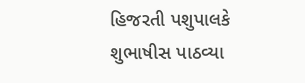હિજરતી પશુપાલકે શુભાષીસ પાઠવ્યા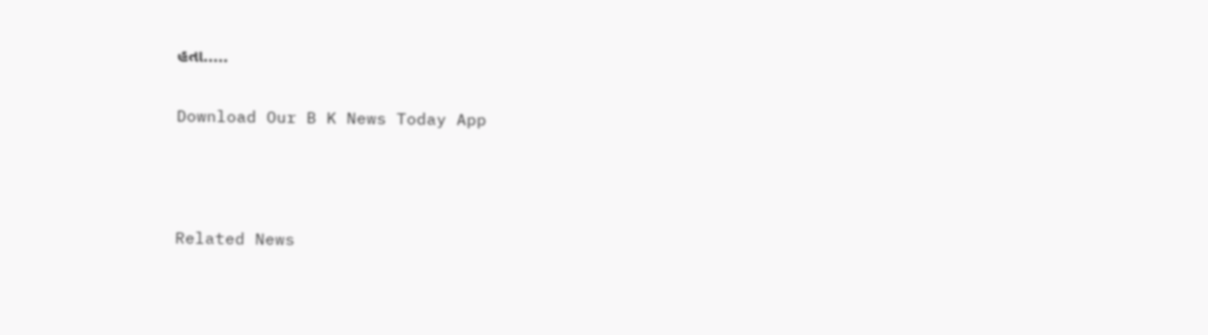હતા.....

Download Our B K News Today App



Related News